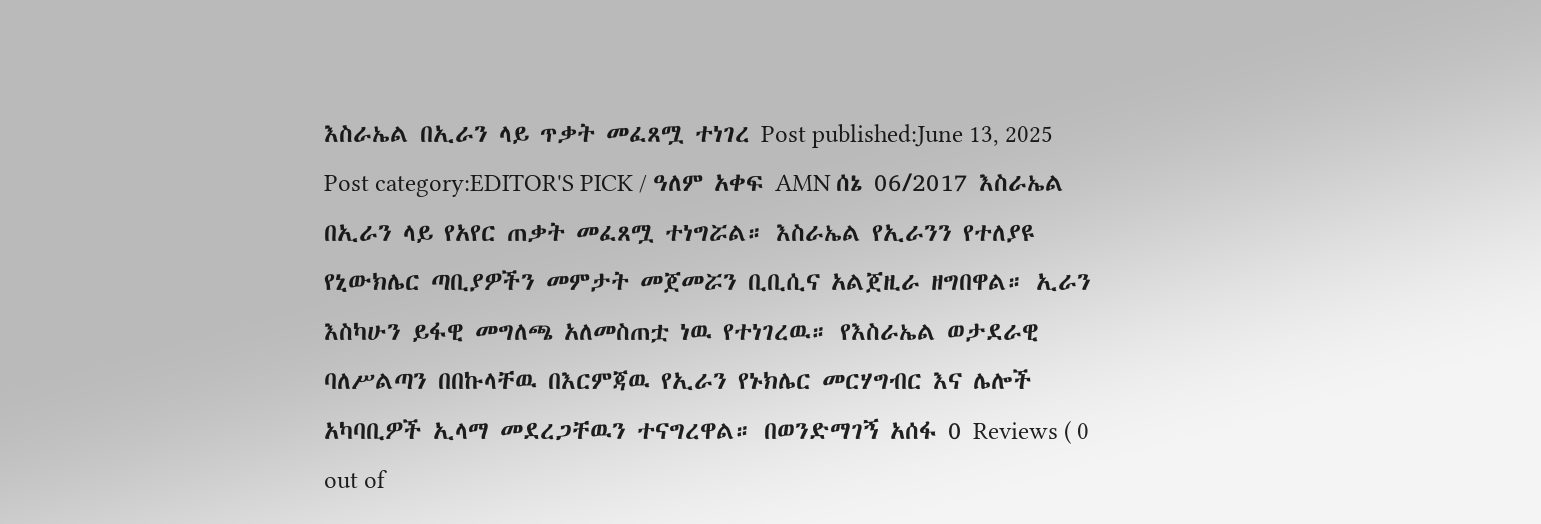እስራኤል በኢራን ላይ ጥቃት መፈጸሟ ተነገረ Post published:June 13, 2025 Post category:EDITOR'S PICK / ዓለም አቀፍ AMN ሰኔ 06/2017 እስራኤል በኢራን ላይ የአየር ጠቃት መፈጸሟ ተነግሯል። እስራኤል የኢራንን የተለያዩ የኒውክሌር ጣቢያዎችን መምታት መጀመሯን ቢቢሲና አልጀዚራ ዘግበዋል። ኢራን እስካሁን ይፋዊ መግለጫ አለመስጠቷ ነዉ የተነገረዉ። የእስራኤል ወታደራዊ ባለሥልጣን በበኩላቸዉ በእርምጃዉ የኢራን የኑክሌር መርሃግብር እና ሌሎች አካባቢዎች ኢላማ መደረጋቸዉን ተናግረዋል። በወንድማገኝ አሰፋ 0 Reviews ( 0 out of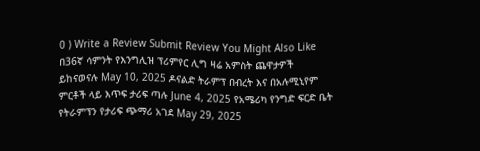0 ) Write a Review Submit Review You Might Also Like በ36ኛ ሳምንት የእንግሊዝ ፕሪምየር ሊግ ዛሬ አምስት ጨዋታዎች ይከናወናሉ May 10, 2025 ዶናልድ ትራምፕ በብረት እና በአሉሚኒየም ምርቶች ላይ እጥፍ ታሪፍ ጣሉ June 4, 2025 የአሜሪካ የንግድ ፍርድ ቤት የትራምፕን የታሪፍ ጭማሪ አገደ May 29, 2025